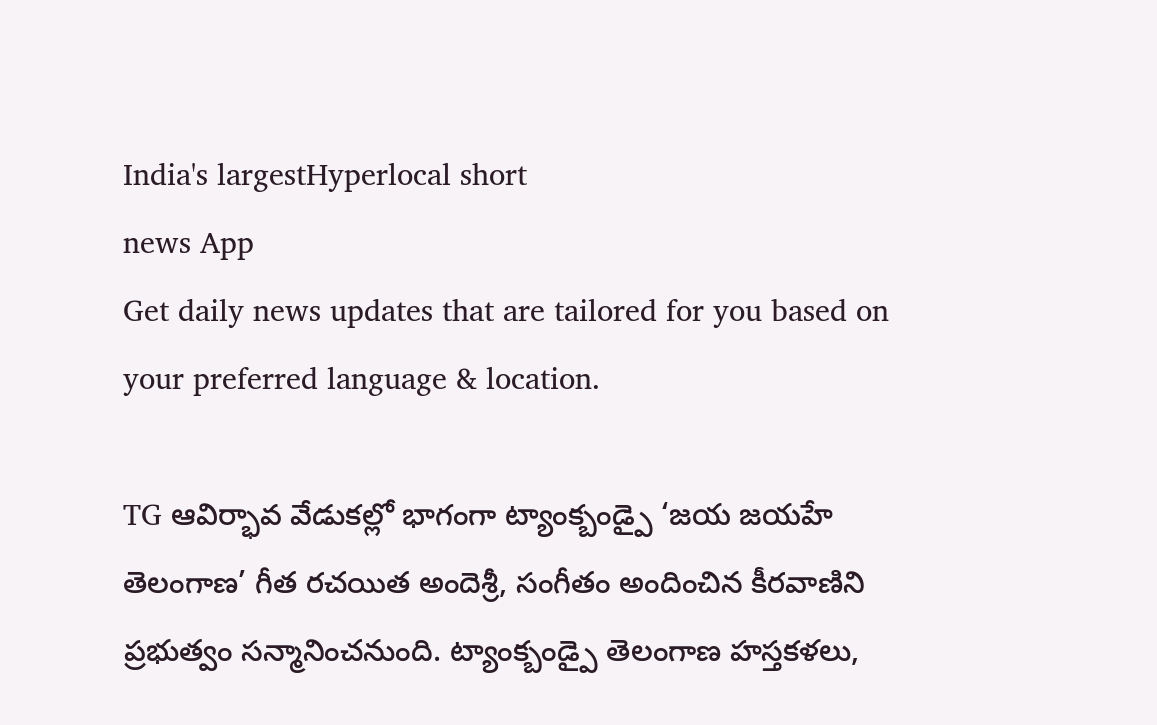India's largestHyperlocal short
news App
Get daily news updates that are tailored for you based on your preferred language & location.

TG ఆవిర్భావ వేడుకల్లో భాగంగా ట్యాంక్బండ్పై ‘జయ జయహే తెలంగాణ’ గీత రచయిత అందెశ్రీ, సంగీతం అందించిన కీరవాణిని ప్రభుత్వం సన్మానించనుంది. ట్యాంక్బండ్పై తెలంగాణ హస్తకళలు,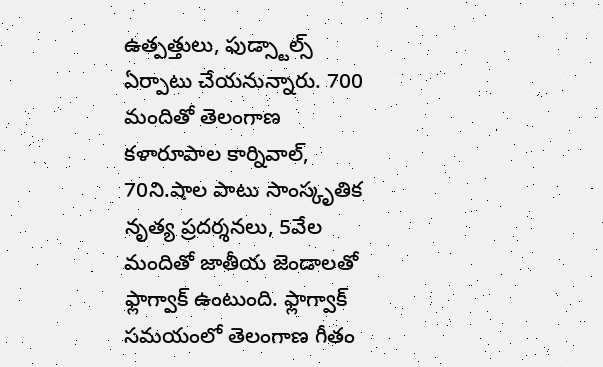ఉత్పత్తులు, ఫుడ్స్టాల్స్ ఏర్పాటు చేయనున్నారు. 700 మందితో తెలంగాణ కళారూపాల కార్నివాల్, 70ని.షాల పాటు సాంస్కృతిక నృత్య ప్రదర్శనలు, 5వేల మందితో జాతీయ జెండాలతో ఫ్లాగ్వాక్ ఉంటుంది. ఫ్లాగ్వాక్ సమయంలో తెలంగాణ గీతం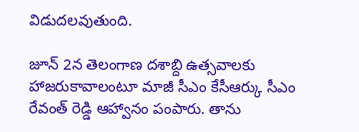విడుదలవుతుంది.

జూన్ 2న తెలంగాణ దశాబ్ది ఉత్సవాలకు హాజరుకావాలంటూ మాజీ సీఎం కేసీఆర్కు సీఎం రేవంత్ రెడ్డి ఆహ్వానం పంపారు. తాను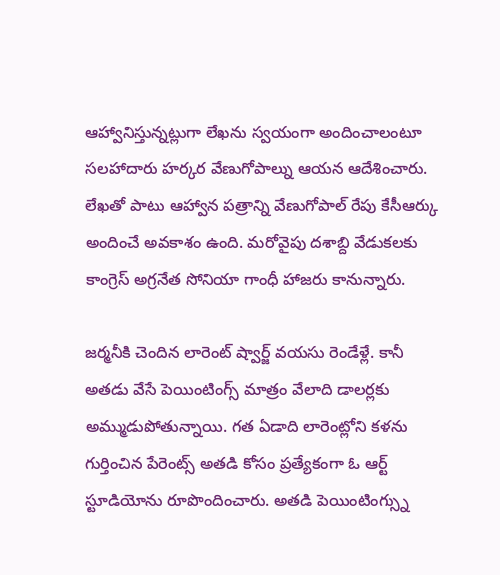ఆహ్వానిస్తున్నట్లుగా లేఖను స్వయంగా అందించాలంటూ సలహాదారు హర్కర వేణుగోపాల్ను ఆయన ఆదేశించారు. లేఖతో పాటు ఆహ్వాన పత్రాన్ని వేణుగోపాల్ రేపు కేసీఆర్కు అందించే అవకాశం ఉంది. మరోవైపు దశాబ్ది వేడుకలకు కాంగ్రెస్ అగ్రనేత సోనియా గాంధీ హాజరు కానున్నారు.

జర్మనీకి చెందిన లారెంట్ ష్వార్జ్ వయసు రెండేళ్లే. కానీ అతడు వేసే పెయింటింగ్స్ మాత్రం వేలాది డాలర్లకు అమ్ముడుపోతున్నాయి. గత ఏడాది లారెంట్లోని కళను గుర్తించిన పేరెంట్స్ అతడి కోసం ప్రత్యేకంగా ఓ ఆర్ట్ స్టూడియోను రూపొందించారు. అతడి పెయింటింగ్స్ను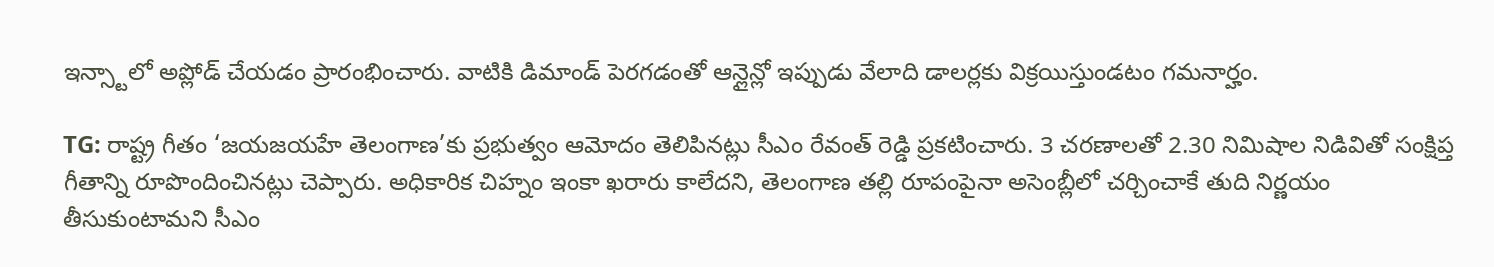ఇన్స్టాలో అప్లోడ్ చేయడం ప్రారంభించారు. వాటికి డిమాండ్ పెరగడంతో ఆన్లైన్లో ఇప్పుడు వేలాది డాలర్లకు విక్రయిస్తుండటం గమనార్హం.

TG: రాష్ట్ర గీతం ‘జయజయహే తెలంగాణ’కు ప్రభుత్వం ఆమోదం తెలిపినట్లు సీఎం రేవంత్ రెడ్డి ప్రకటించారు. 3 చరణాలతో 2.30 నిమిషాల నిడివితో సంక్షిప్త గీతాన్ని రూపొందించినట్లు చెప్పారు. అధికారిక చిహ్నం ఇంకా ఖరారు కాలేదని, తెలంగాణ తల్లి రూపంపైనా అసెంబ్లీలో చర్చించాకే తుది నిర్ణయం తీసుకుంటామని సీఎం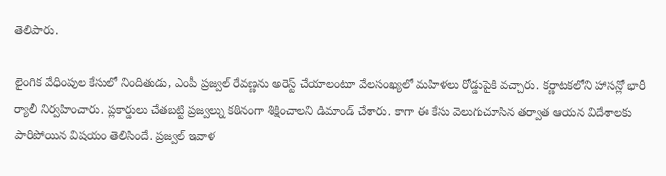తెలిపారు.

లైంగిక వేధింపుల కేసులో నిందితుడు, ఎంపీ ప్రజ్వల్ రేవణ్ణను అరెస్ట్ చేయాలంటూ వేలసంఖ్యలో మహిళలు రోడ్డుపైకి వచ్చారు. కర్ణాటకలోని హాసన్లో భారీ ర్యాలీ నిర్వహించారు. ప్లకార్డులు చేతబట్టి ప్రజ్వల్ను కఠినంగా శిక్షించాలని డిమాండ్ చేశారు. కాగా ఈ కేసు వెలుగుచూసిన తర్వాత ఆయన విదేశాలకు పారిపోయిన విషయం తెలిసిందే. ప్రజ్వల్ ఇవాళ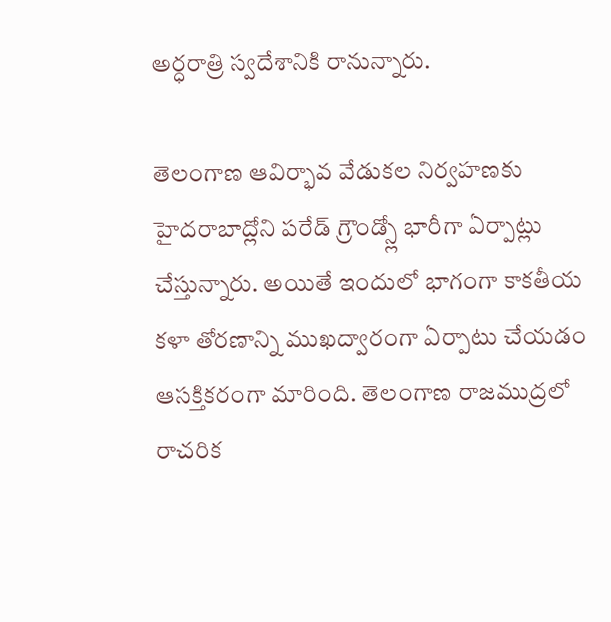అర్ధరాత్రి స్వదేశానికి రానున్నారు.

తెలంగాణ ఆవిర్భావ వేడుకల నిర్వహణకు హైదరాబాద్లోని పరేడ్ గ్రౌండ్స్లో భారీగా ఏర్పాట్లు చేస్తున్నారు. అయితే ఇందులో భాగంగా కాకతీయ కళా తోరణాన్ని ముఖద్వారంగా ఏర్పాటు చేయడం ఆసక్తికరంగా మారింది. తెలంగాణ రాజముద్రలో రాచరిక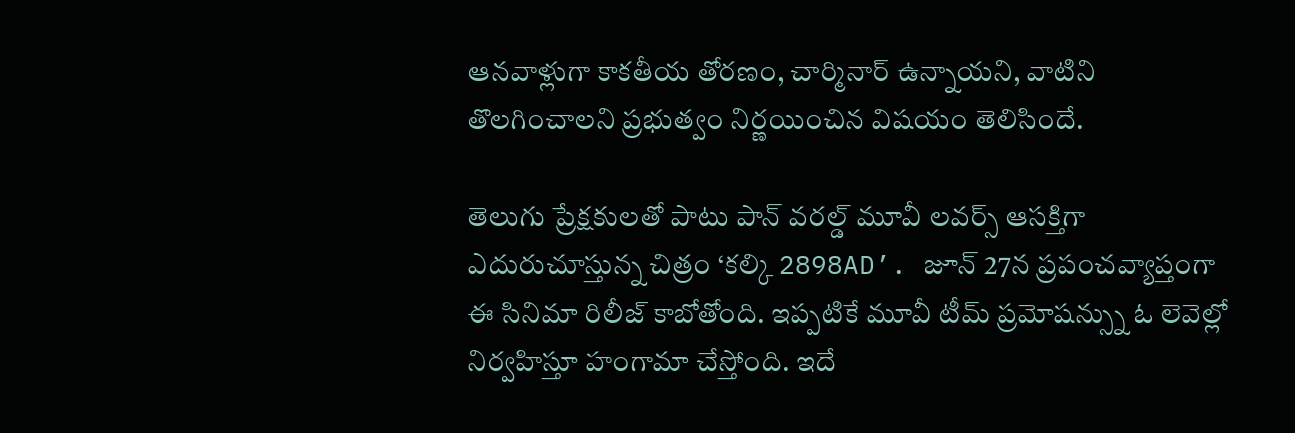ఆనవాళ్లుగా కాకతీయ తోరణం, చార్మినార్ ఉన్నాయని, వాటిని తొలగించాలని ప్రభుత్వం నిర్ణయించిన విషయం తెలిసిందే.

తెలుగు ప్రేక్షకులతో పాటు పాన్ వరల్డ్ మూవీ లవర్స్ ఆసక్తిగా ఎదురుచూస్తున్న చిత్రం ‘కల్కి 2898AD’. జూన్ 27న ప్రపంచవ్యాప్తంగా ఈ సినిమా రిలీజ్ కాబోతోంది. ఇప్పటికే మూవీ టీమ్ ప్రమోషన్స్ను ఓ లెవెల్లో నిర్వహిస్తూ హంగామా చేస్తోంది. ఇదే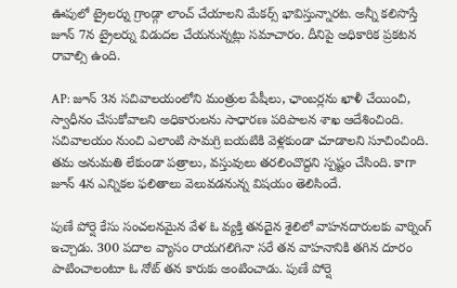ఊపులో ట్రైలర్ను గ్రాండ్గా లాంచ్ చేయాలని మేకర్స్ భావిస్తున్నారట. అన్నీ కలిసొస్తే జూన్ 7న ట్రైలర్ను విడుదల చేయనున్నట్లు సమాచారం. దీనిపై అధికారిక ప్రకటన రావాల్సి ఉంది.

AP: జూన్ 3న సచివాలయంలోని మంత్రుల పేషీలు, ఛాంబర్లను ఖాళీ చేయించి, స్వాధీనం చేసుకోవాలని అధికారులను సాధారణ పరిపాలన శాఖ ఆదేశించింది. సచివాలయం నుంచి ఎలాంటి సామగ్రి బయటికి వెళ్లకుండా చూడాలని సూచించింది. తమ అనుమతి లేకుండా పత్రాలు, వస్తువులు తరలించొద్దని స్పష్టం చేసింది. కాగా జూన్ 4న ఎన్నికల ఫలితాలు వెలువడనున్న విషయం తెలిసిందే.

పుణే పోర్షె కేసు సంచలనమైన వేళ ఓ వ్యక్తి తనదైన శైలిలో వాహనదారులకు వార్నింగ్ ఇచ్చాడు. 300 పదాల వ్యాసం రాయగలిగినా సరే తన వాహనానికి తగిన దూరం పాటించాలంటూ ఓ నోట్ తన కారుకు అంటించాడు. పుణే పోర్షె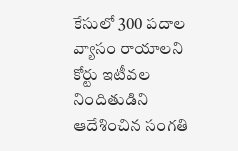కేసులో 300 పదాల వ్యాసం రాయాలని కోర్టు ఇటీవల నిందితుడిని ఆదేశించిన సంగతి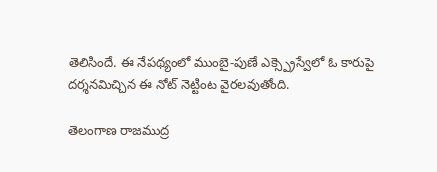తెలిసిందే. ఈ నేపథ్యంలో ముంబై-పుణే ఎక్స్ప్రెస్వేలో ఓ కారుపై దర్శనమిచ్చిన ఈ నోట్ నెట్టింట వైరలవుతోంది.

తెలంగాణ రాజముద్ర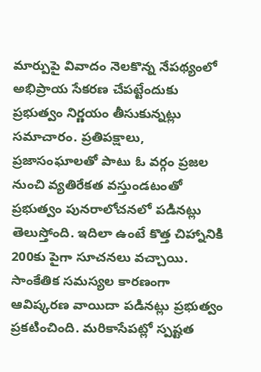మార్పుపై వివాదం నెలకొన్న నేపథ్యంలో అభిప్రాయ సేకరణ చేపట్టేందుకు ప్రభుత్వం నిర్ణయం తీసుకున్నట్లు సమాచారం. ప్రతిపక్షాలు, ప్రజాసంఘాలతో పాటు ఓ వర్గం ప్రజల నుంచి వ్యతిరేకత వస్తుండటంతో ప్రభుత్వం పునరాలోచనలో పడినట్లు తెలుస్తోంది. ఇదిలా ఉంటే కొత్త చిహ్నానికి 200కు పైగా సూచనలు వచ్చాయి. సాంకేతిక సమస్యల కారణంగా ఆవిష్కరణ వాయిదా పడినట్లు ప్రభుత్వం ప్రకటించింది. మరికాసేపట్లో స్పష్టత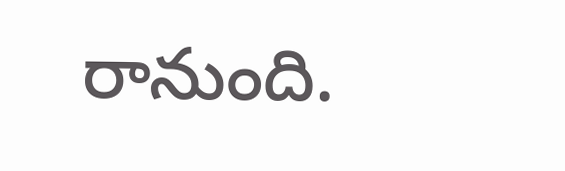రానుంది.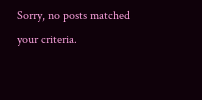Sorry, no posts matched your criteria.